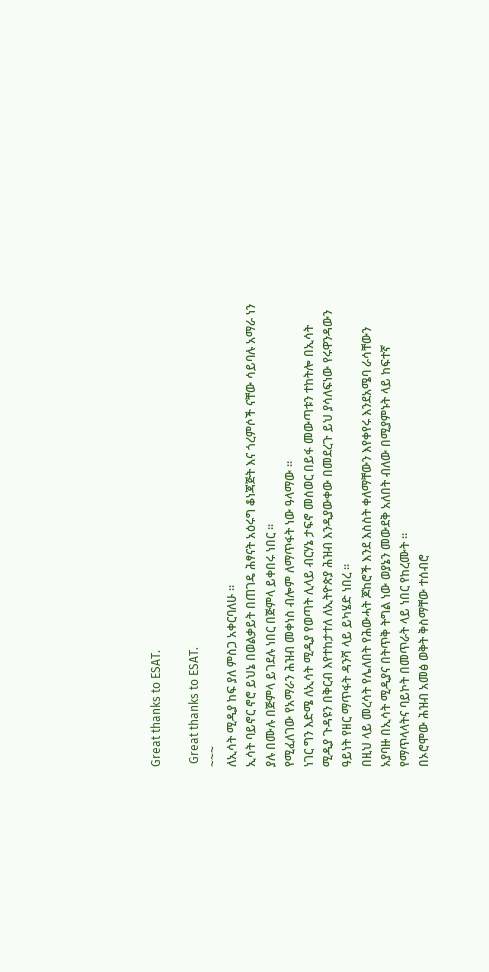Great thanks to ESAT.

 Great thanks to ESAT.
~~~
ለኢሳት ሚዲያ ከፍ ያለ ምስጋ አቀርባለሁ ።
ኢሳት ባይኖር ኖሮ ይህኔ በወልቃይት በጠገዴ ሕፃናት አዕሩግ ቆነጃጅት እና ጎረምሶች ናቸው ሳይባሉ አማራ ነን ያሉ በሙሉ በጅምላ ይገደሉ ነበር በጅምላ ይቀበሩ ነበር ።
የሚፈለገው የአማራን ሕዝብ መቀነስ ብሎም ለማጥፋት ነው ዓላማው ።
ነገር ግን እድሜ ለኢሳት ሚዲያ የወጣት ሊላይ ብርሃኔ ታፍኖ መሰወር በይፋ መውጣቱን ተከትሎ በኢሳት ሚዲያ ጉዳዩን በቅርብ እየተከታተለ ለኢትዮጵያ ሕዝብ እንዲያውቀው በመደረጉ ይህ ያሳለፍነው የሩዋንዳውን ዓይነት የዘር ማጥፋት ዳንሻ ላይ ይካሄድ ነበረ ።
በዚህ ላይ መረሳት የሌለበት የሕውሓት ጆከሮች እንደ እስስት ቀለማቸውን እየቀየሩ እንደአሜባ ራሳቸውን አያባዙ በኢሳት ሚዲያና በትጥቅ ትግል ነው ወያኔን መውደቅ አለበት ብለው በሚያምኑት ላይ ከፍተኛ የማጥላላትና ባይኮት በመጥራት ላይ ነበር የከረሙት ።
በኦሮሞው ሕዝብ አመፅ ወቅት ቅስማቸው ተሰብሮ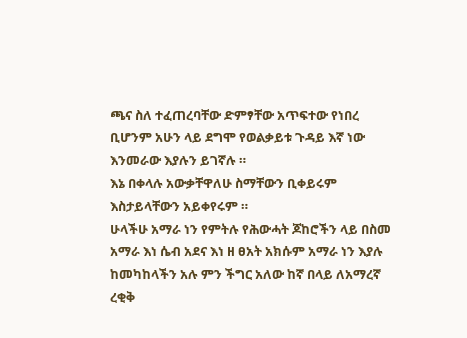ጫና ስለ ተፈጠረባቸው ድምፃቸው አጥፍተው የነበረ ቢሆንም አሁን ላይ ደግሞ የወልቃይቱ ጉዳይ እኛ ነው እንመራው እያሉን ይገኛሉ ።
እኔ በቀላሉ አውቃቸዋለሁ ስማቸውን ቢቀይሩም እስታይላቸውን አይቀየሩም ።
ሁላችሁ አማራ ነን የምትሉ የሕውሓት ጆከሮችን ላይ በስመ አማራ እነ ሴብ አደና እነ ዘ ፀአት አክሱም አማራ ነን እያሉ ከመካከላችን አሉ ምን ችግር አለው ከኛ በላይ ለአማረኛ ረቂቅ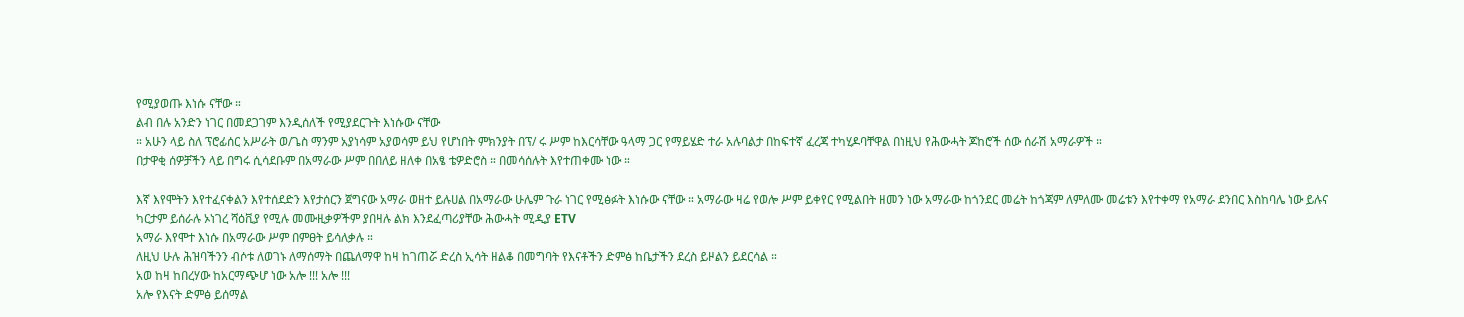የሚያወጡ እነሱ ናቸው ።
ልብ በሉ አንድን ነገር በመደጋገም እንዲሰለች የሚያደርጉት እነሱው ናቸው
። አሁን ላይ ስለ ፕሮፊሰር አሥራት ወ/ጌስ ማንም አያነሳም አያወሳም ይህ የሆነበት ምክንያት በፕ/ ሩ ሥም ከእርሳቸው ዓላማ ጋር የማይሄድ ተራ አሉባልታ በከፍተኛ ፈረጃ ተካሂዶባቸዋል በነዚህ የሕውሓት ጆከሮች ሰው ሰራሽ አማራዎች ።
በታዋቂ ሰዎቻችን ላይ በግሩ ሲሳደቡም በአማራው ሥም በበለይ ዘለቀ በአፄ ቴዎድሮስ ። በመሳሰሉት እየተጠቀሙ ነው ።

እኛ እየሞትን እየተፈናቀልን እየተሰደድን እየታሰርን ጀግናው አማራ ወዘተ ይሉሀል በአማራው ሁሌም ጉራ ነገር የሚፅፉት እነሱው ናቸው ። አማራው ዛሬ የወሎ ሥም ይቀየር የሚልበት ዘመን ነው አማራው ከጎንደር መሬት ከጎጃም ለምለሙ መሬቱን እየተቀማ የአማራ ደንበር እስከባሌ ነው ይሉና ካርታም ይሰራሉ ኦነገረ ሻዕቪያ የሚሉ መሙዚቃዎችም ያበዛሉ ልክ እንደፈጣሪያቸው ሕውሓት ሚዲያ ETV
አማራ እየሞተ እነሱ በአማራው ሥም በምፀት ይሳለቃሉ ።
ለዚህ ሁሉ ሕዝባችንን ብሶቱ ለወገኑ ለማሰማት በጨለማዋ ከዛ ከገጠሯ ድረስ ኢሳት ዘልቆ በመግባት የእናቶችን ድምፅ ከቤታችን ደረስ ይዞልን ይደርሳል ።
አወ ከዛ ከበረሃው ከአርማጭሆ ነው አሎ !!! አሎ !!!
አሎ የእናት ድምፅ ይሰማል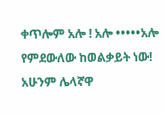ቀጥሎም አሎ ! አሎ •••••አሎ የምደውለው ከወልቃይት ነው!
አሁንም ሌላኛዋ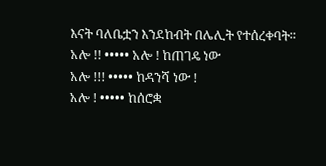እናት ባለቤቷን እንደከብት በሌሊት የተሰረቀባት።
አሎ !! ••••• አሎ ! ከጠገዴ ነው
አሎ !!! ••••• ከዳንሻ ነው !
አሎ ! ••••• ከሰሮቋ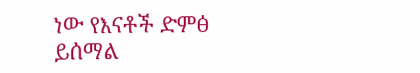ነው የእናቶች ድምፅ ይሰማል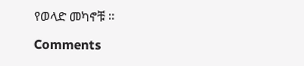የወላድ መካኖቹ ።

Comments